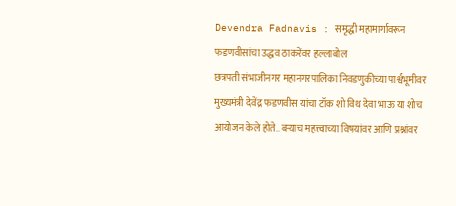Devendra Fadnavis : समृद्धी महामार्गावरून फडणवीसांचा उद्धव ठाकरेंवर हल्लाबोल
छत्रपती संभाजीनगर महानगरपालिका निवडणुकीच्या पार्श्वभूमीवर मुख्यमंत्री देवेंद्र फडणवीस यांचा टॉक शो विथ देवा भाऊ या शोच आयोजन केले होते.. बऱ्याच महत्त्वाच्या विषयांवर आणि प्रश्नांवर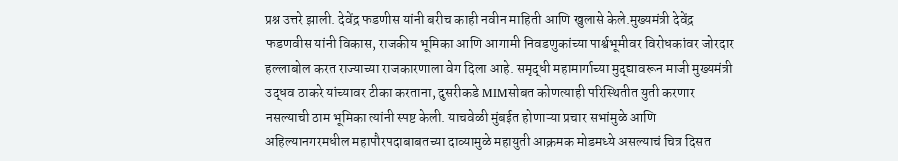प्रश्न उत्तरे झाली. देवेंद्र फडणीस यांनी बरीच काही नवीन माहिती आणि खुलासे केले.मुख्यमंत्री देवेंद्र फडणवीस यांनी विकास, राजकीय भूमिका आणि आगामी निवडणुकांच्या पार्श्वभूमीवर विरोधकांवर जोरदार हल्लाबोल करत राज्याच्या राजकारणाला वेग दिला आहे. समृद्धी महामार्गाच्या मुद्द्यावरून माजी मुख्यमंत्री उद्धव ठाकरे यांच्यावर टीका करताना, दुसरीकडे MIMसोबत कोणत्याही परिस्थितीत युती करणार नसल्याची ठाम भूमिका त्यांनी स्पष्ट केली. याचवेळी मुंबईत होणाऱ्या प्रचार सभांमुळे आणि अहिल्यानगरमधील महापौरपदाबाबतच्या दाव्यामुळे महायुती आक्रमक मोडमध्ये असल्याचं चित्र दिसत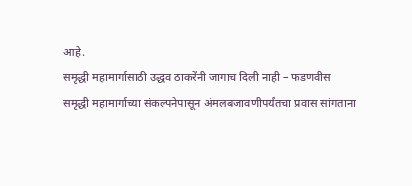आहे.
समृद्धी महामार्गासाठी उद्धव ठाकरेंनी जागाच दिली नाही – फडणवीस
समृद्धी महामार्गाच्या संकल्पनेपासून अंमलबजावणीपर्यंतचा प्रवास सांगताना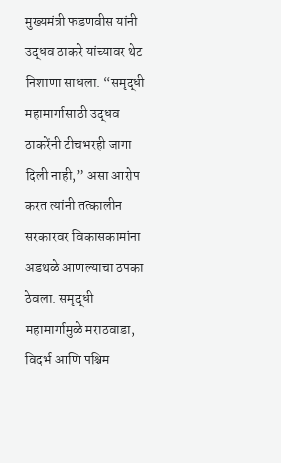मुख्यमंत्री फडणवीस यांनी उद्धव ठाकरे यांच्यावर थेट निशाणा साधला. “समृद्धी महामार्गासाठी उद्धव ठाकरेंनी टीचभरही जागा दिली नाही,” असा आरोप करत त्यांनी तत्कालीन सरकारवर विकासकामांना अडथळे आणल्याचा ठपका ठेवला. समृद्धी महामार्गामुळे मराठवाडा, विदर्भ आणि पश्चिम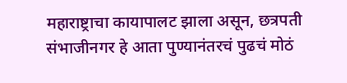महाराष्ट्राचा कायापालट झाला असून, छत्रपती संभाजीनगर हे आता पुण्यानंतरचं पुढचं मोठं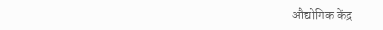औद्योगिक केंद्र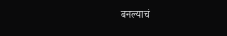बनल्याचं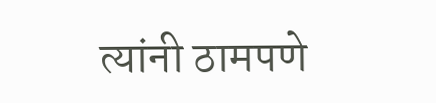त्यांनी ठामपणे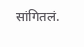सांगितलं.